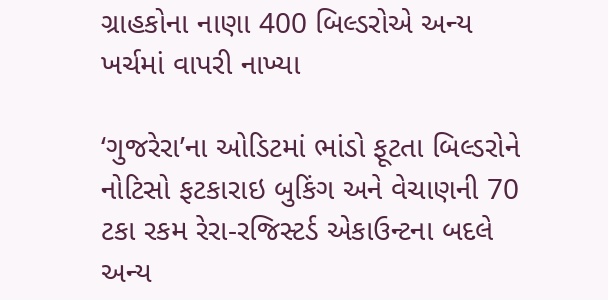ગ્રાહકોના નાણા 400 બિલ્ડરોએ અન્ય ખર્ચમાં વાપરી નાખ્યા

‘ગુજરેરા’ના ઓડિટમાં ભાંડો ફૂટતા બિલ્ડરોને નોટિસો ફટકારાઇ બુકિંગ અને વેચાણની 70 ટકા રકમ રેરા-રજિસ્ટર્ડ એકાઉન્ટના બદલે અન્ય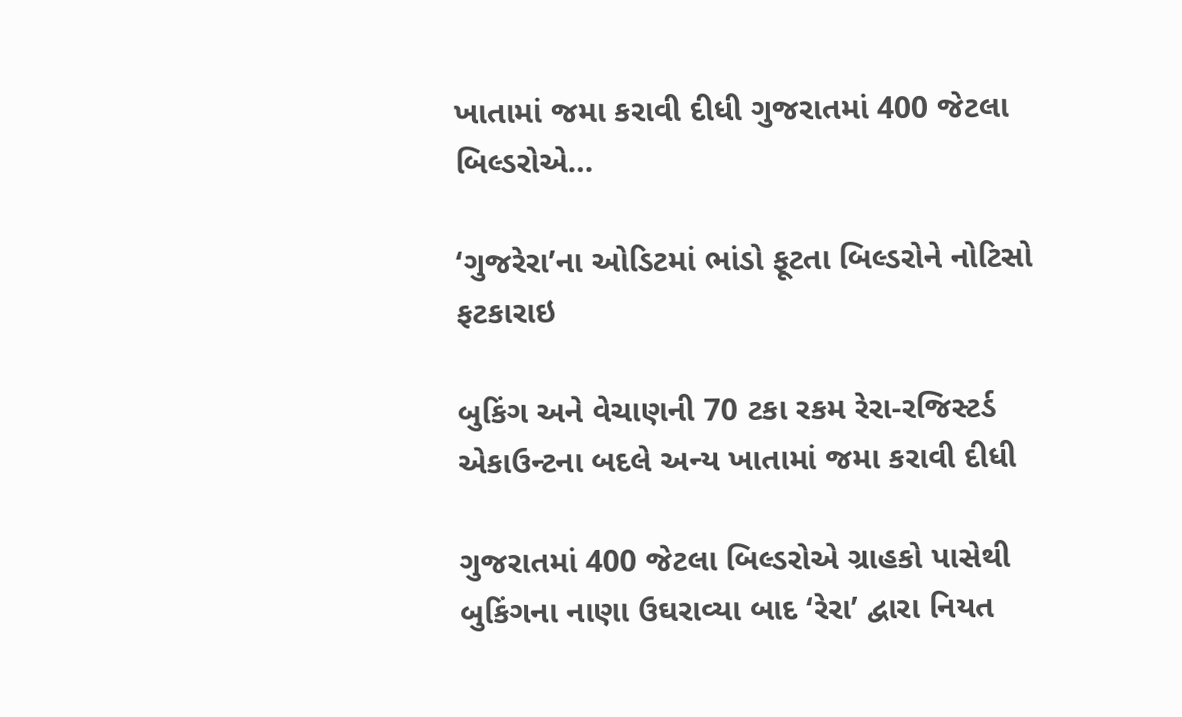ખાતામાં જમા કરાવી દીધી ગુજરાતમાં 400 જેટલા બિલ્ડરોએ…

‘ગુજરેરા’ના ઓડિટમાં ભાંડો ફૂટતા બિલ્ડરોને નોટિસો ફટકારાઇ

બુકિંગ અને વેચાણની 70 ટકા રકમ રેરા-રજિસ્ટર્ડ એકાઉન્ટના બદલે અન્ય ખાતામાં જમા કરાવી દીધી

ગુજરાતમાં 400 જેટલા બિલ્ડરોએ ગ્રાહકો પાસેથી બુકિંગના નાણા ઉઘરાવ્યા બાદ ‘રેરા’ દ્વારા નિયત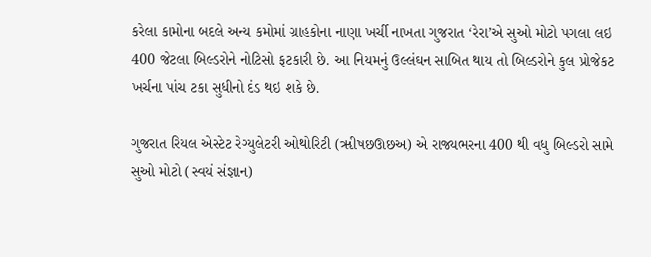કરેલા કામોના બદલે અન્ય કમોમાં ગ્રાહકોના નાણા ખર્ચી નાખતા ગુજરાત ‘રેરા’એ સુઓ મોટો પગલા લઇ 400 જેટલા બિલ્ડરોને નોટિસો ફટકારી છે. આ નિયમનું ઉલ્લંઘન સાબિત થાય તો બિલ્ડરોને કુલ પ્રોજેકટ ખર્ચના પાંચ ટકા સુધીનો દંડ થઇ શકે છે.

ગુજરાત રિયલ એસ્ટેટ રેગ્યુલેટરી ઓથોરિટી (ૠીષછઊછઅ) એ રાજ્યભરના 400 થી વધુ બિલ્ડરો સામે સુઓ મોટો (સ્વયં સંજ્ઞાન)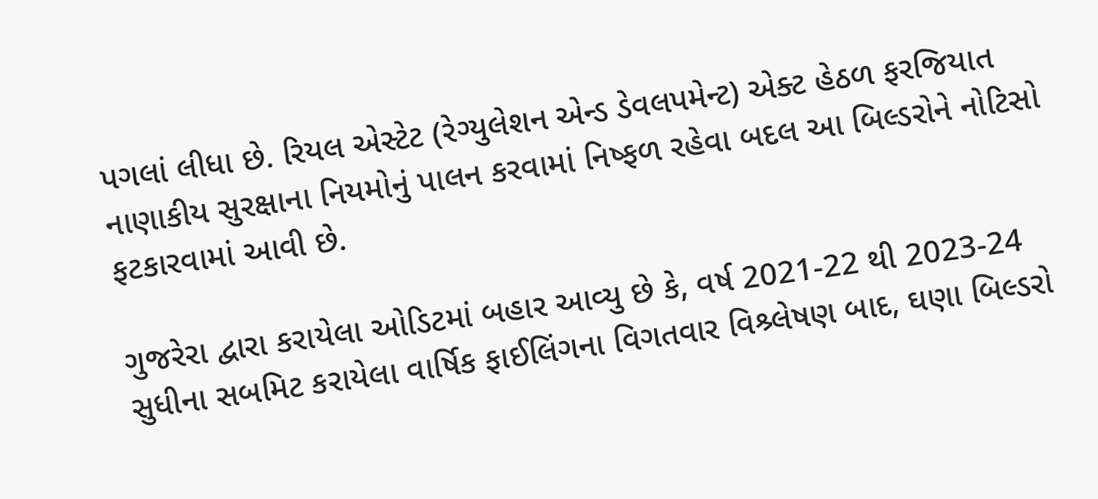પગલાં લીધા છે. રિયલ એસ્ટેટ (રેગ્યુલેશન એન્ડ ડેવલપમેન્ટ) એક્ટ હેઠળ ફરજિયાત નાણાકીય સુરક્ષાના નિયમોનું પાલન કરવામાં નિષ્ફળ રહેવા બદલ આ બિલ્ડરોને નોટિસો ફટકારવામાં આવી છે.

ગુજરેરા દ્વારા કરાયેલા ઓડિટમાં બહાર આવ્યુ છે કે, વર્ષ 2021-22 થી 2023-24 સુધીના સબમિટ કરાયેલા વાર્ષિક ફાઈલિંગના વિગતવાર વિશ્ર્લેષણ બાદ, ઘણા બિલ્ડરો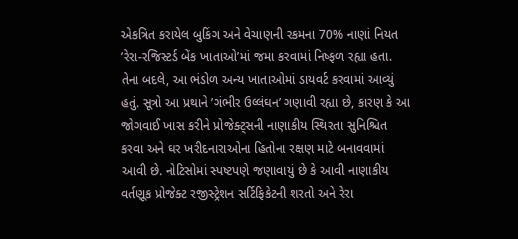એકત્રિત કરાયેલ બુકિંગ અને વેચાણની રકમના 70% નાણાં નિયત ’રેરા-રજિસ્ટર્ડ બેંક ખાતાઓ’માં જમા કરવામાં નિષ્ફળ રહ્યા હતા. તેના બદલે, આ ભંડોળ અન્ય ખાતાઓમાં ડાયવર્ટ કરવામાં આવ્યું હતું. સૂત્રો આ પ્રથાને ’ગંભીર ઉલ્લંઘન’ ગણાવી રહ્યા છે, કારણ કે આ જોગવાઈ ખાસ કરીને પ્રોજેક્ટ્સની નાણાકીય સ્થિરતા સુનિશ્ચિત કરવા અને ઘર ખરીદનારાઓના હિતોના રક્ષણ માટે બનાવવામાં આવી છે. નોટિસોમાં સ્પષ્ટપણે જણાવાયું છે કે આવી નાણાકીય વર્તણૂક પ્રોજેક્ટ રજીસ્ટ્રેશન સર્ટિફિકેટની શરતો અને રેરા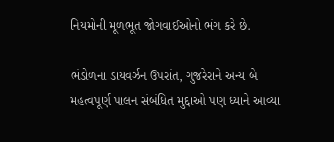નિયમોની મૂળભૂત જોગવાઈઓનો ભંગ કરે છે.

ભંડોળના ડાયવર્ઝન ઉપરાંત, ગુજરેરાને અન્ય બે મહત્વપૂર્ણ પાલન સંબંધિત મુદ્દાઓ પણ ધ્યાને આવ્યા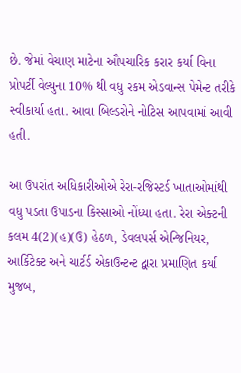છે. જેમાં વેચાણ માટેના ઔપચારિક કરાર કર્યા વિના પ્રોપર્ટી વેલ્યુના 10% થી વધુ રકમ એડવાન્સ પેમેન્ટ તરીકે સ્વીકાર્યા હતા. આવા બિલ્ડરોને નોટિસ આપવામાં આવી હતી.

આ ઉપરાંત અધિકારીઓએ રેરા-રજિસ્ટર્ડ ખાતાઓમાંથી વધુ પડતા ઉપાડના કિસ્સાઓ નોંધ્યા હતા. રેરા એક્ટની કલમ 4(2)(હ)(ઉ) હેઠળ, ડેવલપર્સ એન્જિનિયર, આર્કિટેક્ટ અને ચાર્ટર્ડ એકાઉન્ટન્ટ દ્વારા પ્રમાણિત કર્યા મુજબ,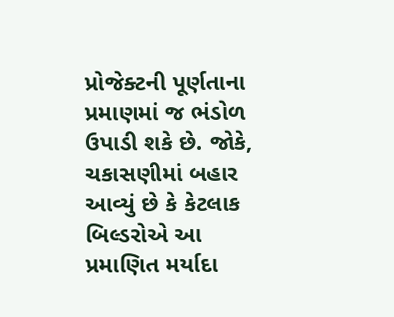પ્રોજેક્ટની પૂર્ણતાના પ્રમાણમાં જ ભંડોળ ઉપાડી શકે છે. જોકે, ચકાસણીમાં બહાર આવ્યું છે કે કેટલાક બિલ્ડરોએ આ પ્રમાણિત મર્યાદા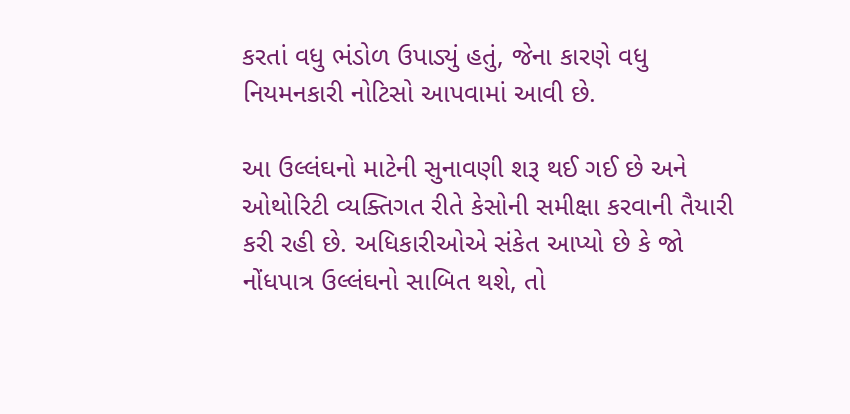કરતાં વધુ ભંડોળ ઉપાડ્યું હતું, જેના કારણે વધુ નિયમનકારી નોટિસો આપવામાં આવી છે.

આ ઉલ્લંઘનો માટેની સુનાવણી શરૂ થઈ ગઈ છે અને ઓથોરિટી વ્યક્તિગત રીતે કેસોની સમીક્ષા કરવાની તૈયારી કરી રહી છે. અધિકારીઓએ સંકેત આપ્યો છે કે જો નોંધપાત્ર ઉલ્લંઘનો સાબિત થશે, તો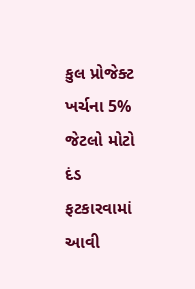કુલ પ્રોજેક્ટ ખર્ચના 5% જેટલો મોટો દંડ ફટકારવામાં આવી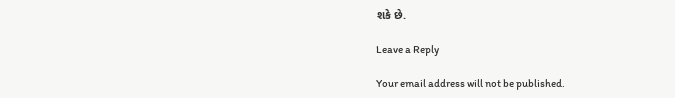શકે છે.

Leave a Reply

Your email address will not be published.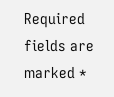Required fields are marked *